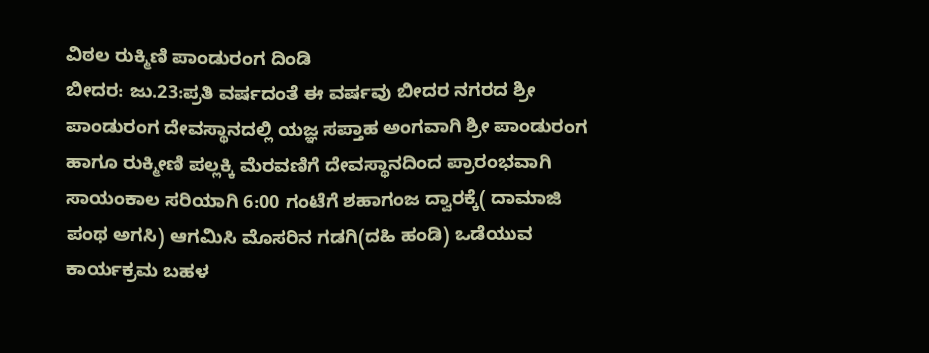ವಿಠಲ ರುಕ್ಮಿಣಿ ಪಾಂಡುರಂಗ ದಿಂಡಿ
ಬೀದರ: ಜು.23:ಪ್ರತಿ ವರ್ಷದಂತೆ ಈ ವರ್ಷವು ಬೀದರ ನಗರದ ಶ್ರೀ ಪಾಂಡುರಂಗ ದೇವಸ್ಥಾನದಲ್ಲಿ ಯಜ್ಞ ಸಪ್ತಾಹ ಅಂಗವಾಗಿ ಶ್ರೀ ಪಾಂಡುರಂಗ ಹಾಗೂ ರುಕ್ಮೀಣಿ ಪಲ್ಲಕ್ಕಿ ಮೆರವಣಿಗೆ ದೇವಸ್ಥಾನದಿಂದ ಪ್ರಾರಂಭವಾಗಿ ಸಾಯಂಕಾಲ ಸರಿಯಾಗಿ 6:00 ಗಂಟೆಗೆ ಶಹಾಗಂಜ ದ್ವಾರಕ್ಕೆ( ದಾಮಾಜಿ ಪಂಥ ಅಗಸಿ) ಆಗಮಿಸಿ ಮೊಸರಿನ ಗಡಗಿ(ದಹಿ ಹಂಡಿ) ಒಡೆಯುವ ಕಾರ್ಯಕ್ರಮ ಬಹಳ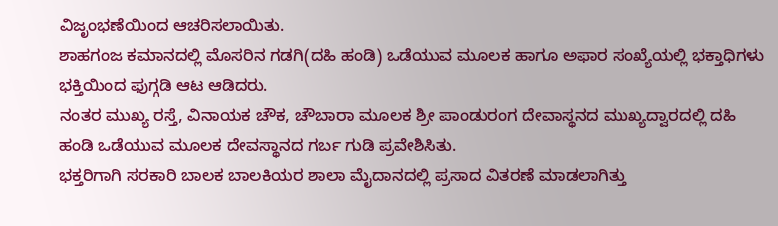ವಿಜೃಂಭಣೆಯಿಂದ ಆಚರಿಸಲಾಯಿತು.
ಶಾಹಗಂಜ ಕಮಾನದಲ್ಲಿ ಮೊಸರಿನ ಗಡಗಿ(ದಹಿ ಹಂಡಿ) ಒಡೆಯುವ ಮೂಲಕ ಹಾಗೂ ಅಫಾರ ಸಂಖ್ಯೆಯಲ್ಲಿ ಭಕ್ತಾಧಿಗಳು ಭಕ್ತಿಯಿಂದ ಫುಗ್ಗಡಿ ಆಟ ಆಡಿದರು.
ನಂತರ ಮುಖ್ಯ ರಸ್ತೆ, ವಿನಾಯಕ ಚೌಕ, ಚೌಬಾರಾ ಮೂಲಕ ಶ್ರೀ ಪಾಂಡುರಂಗ ದೇವಾಸ್ಥನದ ಮುಖ್ಯದ್ವಾರದಲ್ಲಿ ದಹಿ ಹಂಡಿ ಒಡೆಯುವ ಮೂಲಕ ದೇವಸ್ಥಾನದ ಗರ್ಬ ಗುಡಿ ಪ್ರವೇಶಿಸಿತು.
ಭಕ್ತರಿಗಾಗಿ ಸರಕಾರಿ ಬಾಲಕ ಬಾಲಕಿಯರ ಶಾಲಾ ಮೈದಾನದಲ್ಲಿ ಪ್ರಸಾದ ವಿತರಣೆ ಮಾಡಲಾಗಿತ್ತು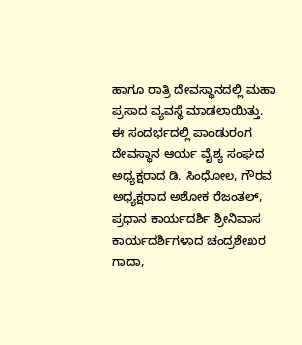ಹಾಗೂ ರಾತ್ರಿ ದೇವಸ್ಥಾನದಲ್ಲಿ ಮಹಾ ಪ್ರಸಾದ ವ್ಯವಸ್ಥೆ ಮಾಡಲಾಯಿತ್ತು.
ಈ ಸಂದರ್ಭದಲ್ಲಿ ಪಾಂಡುರಂಗ ದೇವಸ್ಥಾನ ಆರ್ಯ ವೈಶ್ಯ ಸಂಘದ ಅಧ್ಯಕ್ಷರಾದ ಡಿ. ಸಿಂಧೋಲ, ಗೌರವ ಅಧ್ಯಕ್ಷರಾದ ಅಶೋಕ ರೆಜಂತಲ್, ಪ್ರಧಾನ ಕಾರ್ಯದರ್ಶಿ ಶ್ರೀನಿವಾಸ ಕಾರ್ಯದರ್ಶಿಗಳಾದ ಚಂದ್ರಶೇಖರ ಗಾದಾ,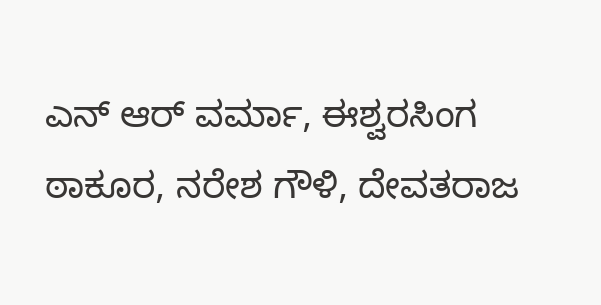ಎನ್ ಆರ್ ವರ್ಮಾ, ಈಶ್ವರಸಿಂಗ ಠಾಕೂರ, ನರೇಶ ಗೌಳಿ, ದೇವತರಾಜ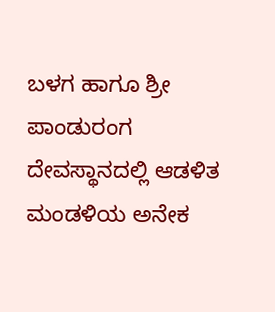ಬಳಗ ಹಾಗೂ ಶ್ರೀ ಪಾಂಡುರಂಗ ದೇವಸ್ಥಾನದಲ್ಲಿ ಆಡಳಿತ ಮಂಡಳಿಯ ಅನೇಕ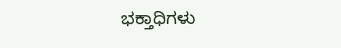ಭಕ್ತಾಧಿಗಳು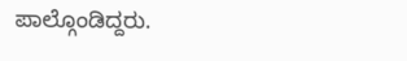ಪಾಲ್ಗೊಂಡಿದ್ದರು.